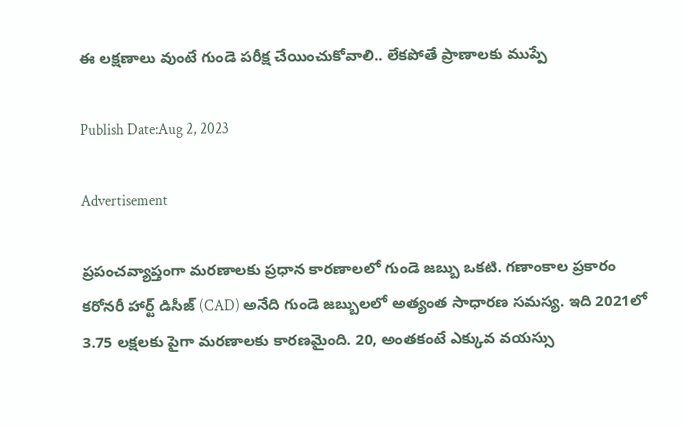ఈ లక్షణాలు వుంటే గుండె పరీక్ష చేయించుకోవాలి.. లేకపోతే ప్రాణాలకు ముప్పే

Publish Date:Aug 2, 2023

Advertisement

ప్రపంచవ్యాప్తంగా మరణాలకు ప్రధాన కారణాలలో గుండె జబ్బు ఒకటి. గణాంకాల ప్రకారం కరోనరీ హార్ట్ డిసీజ్ (CAD) అనేది గుండె జబ్బులలో అత్యంత సాధారణ సమస్య. ఇది 2021లో 3.75 లక్షలకు పైగా మరణాలకు కారణమైంది. 20, అంతకంటే ఎక్కువ వయస్సు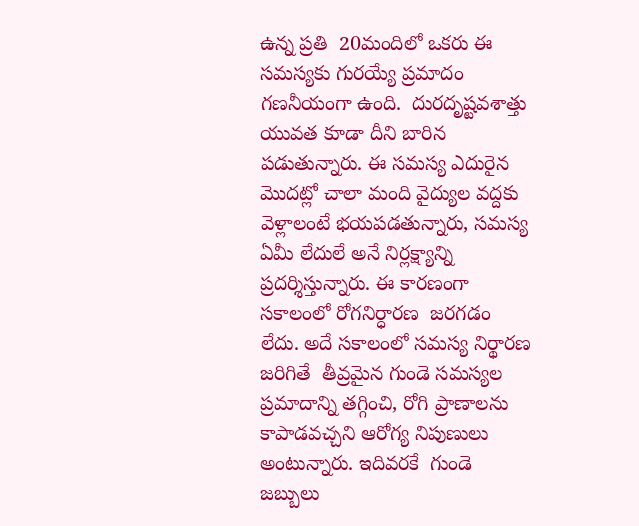ఉన్న ప్రతి  20మందిలో ఒకరు ఈ సమస్యకు గురయ్యే ప్రమాదం గణనీయంగా ఉంది.  దురదృష్టవశాత్తు యువత కూడా దీని బారిన పడుతున్నారు. ఈ సమస్య ఎదురైన మొదట్లో చాలా మంది వైద్యుల వద్దకు వెళ్లాలంటే భయపడతున్నారు, సమస్య ఏమీ లేదులే అనే నిర్లక్ష్యాన్ని ప్రదర్శిస్తున్నారు. ఈ కారణంగా  సకాలంలో రోగనిర్ధారణ  జరగడం లేదు. అదే సకాలంలో సమస్య నిర్థారణ జరిగితే  తీవ్రమైన గుండె సమస్యల ప్రమాదాన్ని తగ్గించి, రోగి ప్రాణాలను కాపాడవచ్చని ఆరోగ్య నిపుణులు అంటున్నారు. ఇదివరకే  గుండె జబ్బులు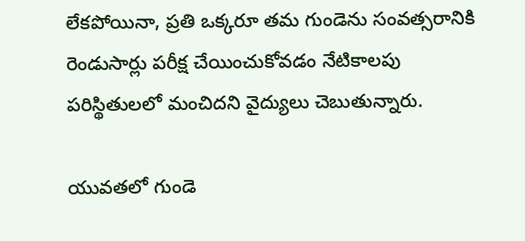లేకపోయినా, ప్రతి ఒక్కరూ తమ గుండెను సంవత్సరానికి రెండుసార్లు పరీక్ష చేయించుకోవడం నేటికాలపు పరిస్థితులలో మంచిదని వైద్యులు చెబుతున్నారు.

యువతలో గుండె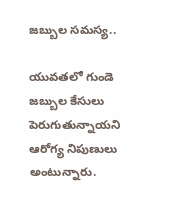జబ్బుల సమస్య..

యువతలో గుండె జబ్బుల కేసులు పెరుగుతున్నాయని ఆరోగ్య నిపుణులు అంటున్నారు.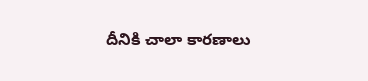దీనికి చాలా కారణాలు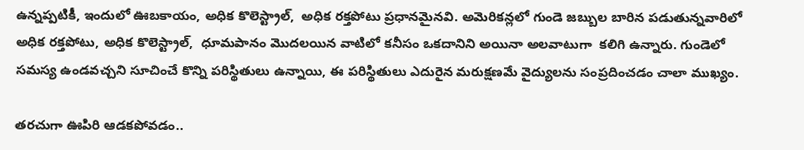ఉన్నప్పటికీ, ఇందులో ఊబకాయం, అధిక కొలెస్ట్రాల్,  అధిక రక్తపోటు ప్రధానమైనవి. అమెరికన్లలో గుండె జబ్బుల బారిన పడుతున్నవారిలో అధిక రక్తపోటు, అధిక కొలెస్ట్రాల్,  ధూమపానం మొదలయిన వాటిలో కనీసం ఒకదానిని అయినా అలవాటుగా  కలిగి ఉన్నారు. గుండెలో సమస్య ఉండవచ్చని సూచించే కొన్ని పరిస్థితులు ఉన్నాయి, ఈ పరిస్థితులు ఎదురైన మరుక్షణమే వైద్యులను సంప్రదించడం చాలా ముఖ్యం.

తరచుగా ఊపిరి ఆడకపోవడం..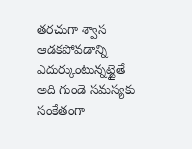తరచుగా శ్వాస ఆడకపోవడాన్ని ఎదుర్కుంటున్నట్టైతే  అది గుండె సమస్యకు సంకేతంగా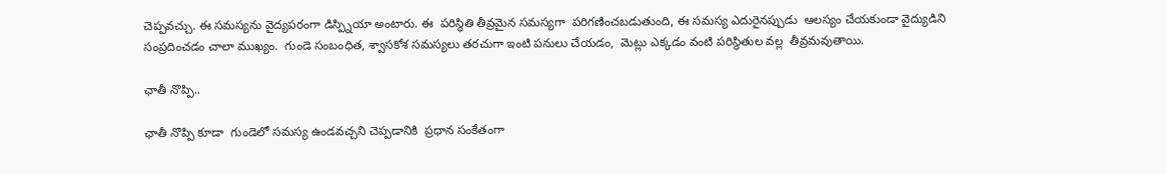చెప్పవచ్చు. ఈ సమస్యను వైద్యపరంగా డిస్ప్నియా అంటారు. ఈ  పరిస్థితి తీవ్రమైన సమస్యగా  పరిగణించబడుతుంది, ఈ సమస్య ఎదురైనప్పుడు  ఆలస్యం చేయకుండా వైద్యుడిని సంప్రదించడం చాలా ముఖ్యం.  గుండె సంబంధిత, శ్వాసకోశ సమస్యలు తరచుగా ఇంటి పనులు చేయడం,  మెట్లు ఎక్కడం వంటి పరిస్థితుల వల్ల  తీవ్రమవుతాయి.

ఛాతీ నొప్పి..

ఛాతీ నొప్పి కూడా  గుండెలో సమస్య ఉండవచ్చని చెప్పడానికి  ప్రధాన సంకేతంగా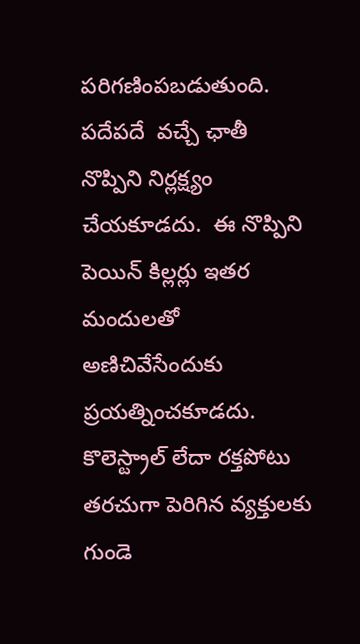పరిగణింపబడుతుంది. పదేపదే  వచ్చే ఛాతీ నొప్పిని నిర్లక్ష్యం చేయకూడదు.  ఈ నొప్పిని పెయిన్ కిల్లర్లు ఇతర  మందులతో అణిచివేసేందుకు ప్రయత్నించకూడదు. కొలెస్ట్రాల్ లేదా రక్తపోటు తరచుగా పెరిగిన వ్యక్తులకు గుండె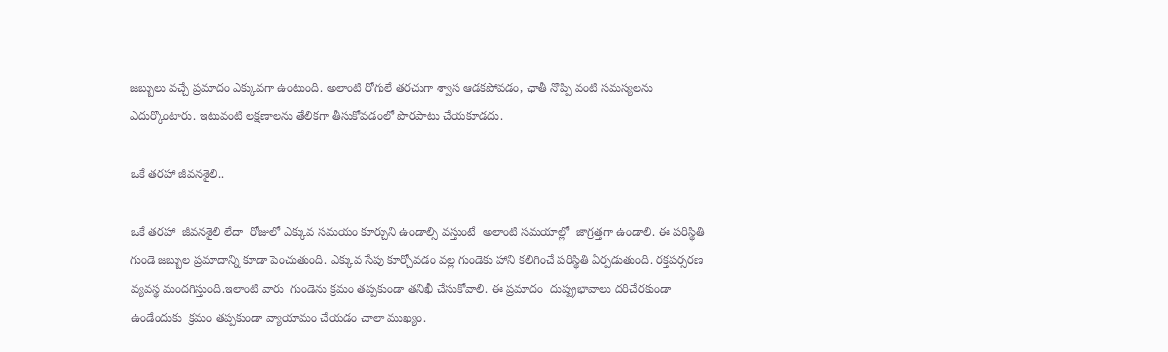జబ్బులు వచ్చే ప్రమాదం ఎక్కువగా ఉంటుంది. అలాంటి రోగులే తరచుగా శ్వాస ఆడకపోవడం, ఛాతీ నొప్పి వంటి సమస్యలను ఎదుర్కొంటారు. ఇటువంటి లక్షణాలను తేలికగా తీసుకోవడంలో పొరపాటు చేయకూడదు.

ఒకే తరహా జీవనశైలి..

ఒకే తరహా  జీవనశైలి లేదా  రోజులో ఎక్కువ సమయం కూర్చుని ఉండాల్సి వస్తుంటే  అలాంటి సమయాల్లో  జాగ్రత్తగా ఉండాలి. ఈ పరిస్థితి గుండె జబ్బుల ప్రమాదాన్ని కూడా పెంచుతుంది. ఎక్కువ సేపు కూర్చోవడం వల్ల గుండెకు హాని కలిగించే పరిస్థితి ఏర్పడుతుంది. రక్తపర్సరణ వ్యవస్థ మందగిస్తుంది.ఇలాంటి వారు  గుండెను క్రమం తప్పకుండా తనిఖీ చేసుకోవాలి. ఈ ప్రమాదం  దుష్ప్రభావాలు దరిచేరకుండా ఉండేందుకు  క్రమం తప్పకుండా వ్యాయామం చేయడం చాలా ముఖ్యం.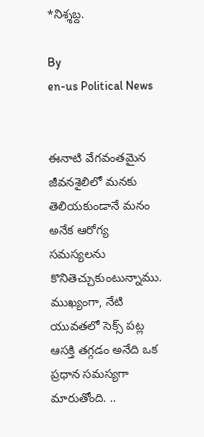*నిశ్శబ్ద.

By
en-us Political News


ఈనాటి వేగవంతమైన జీవనశైలిలో మనకు తెలియకుండానే మనం అనేక ఆరోగ్య సమస్యలను కొనితెచ్చుకుంటున్నాము. ముఖ్యంగా, నేటి యువతలో సెక్స్ పట్ల ఆసక్తి తగ్గడం అనేది ఒక ప్రధాన సమస్యగా మారుతోంది. ..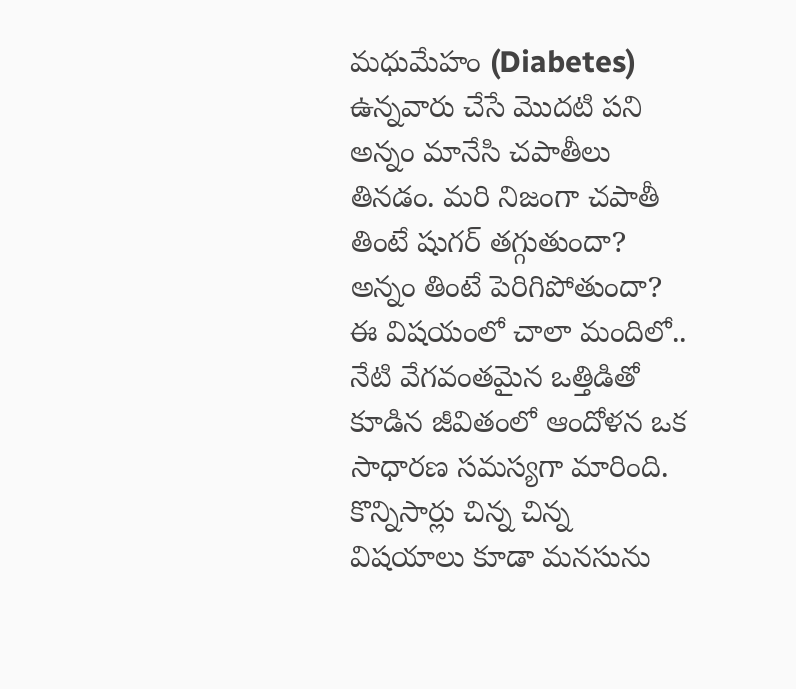మధుమేహం (Diabetes) ఉన్నవారు చేసే మొదటి పని అన్నం మానేసి చపాతీలు తినడం. మరి నిజంగా చపాతీ తింటే షుగర్ తగ్గుతుందా? అన్నం తింటే పెరిగిపోతుందా? ఈ విషయంలో చాలా మందిలో..
నేటి వేగవంతమైన ఒత్తిడితో కూడిన జీవితంలో ఆందోళన ఒక సాధారణ సమస్యగా మారింది. కొన్నిసార్లు చిన్న చిన్న విషయాలు కూడా మనసును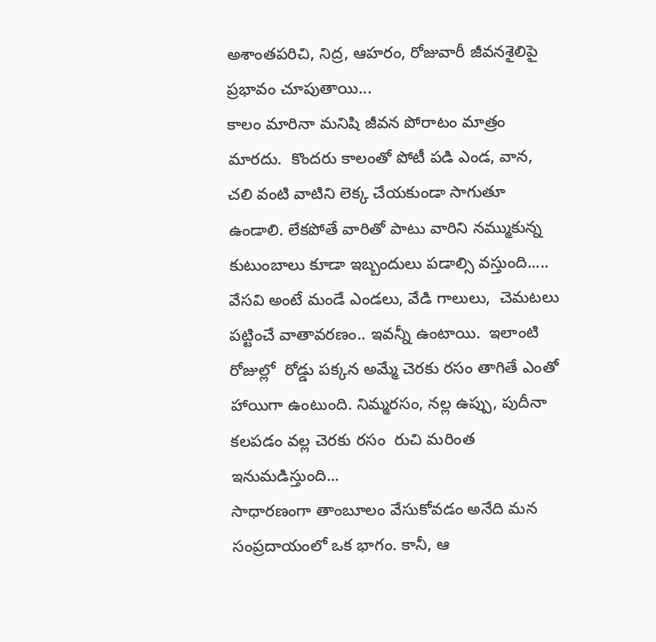అశాంతపరిచి, నిద్ర, ఆహరం, రోజువారీ జీవనశైలిపై  ప్రభావం చూపుతాయి...
కాలం మారినా మనిషి జీవన పోరాటం మాత్రం మారదు.  కొందరు కాలంతో పోటీ పడి ఎండ, వాన, చలి వంటి వాటిని లెక్క చేయకుండా సాగుతూ ఉండాలి. లేకపోతే వారితో పాటు వారిని నమ్ముకున్న కుటుంబాలు కూడా ఇబ్బందులు పడాల్సి వస్తుంది.....
వేసవి అంటే మండే ఎండలు, వేడి గాలులు,  చెమటలు పట్టించే వాతావరణం.. ఇవన్నీ ఉంటాయి.  ఇలాంటి రోజుల్లో  రోడ్డు పక్కన అమ్మే చెరకు రసం తాగితే ఎంతో హాయిగా ఉంటుంది. నిమ్మరసం, నల్ల ఉప్పు, పుదీనా కలపడం వల్ల చెరకు రసం  రుచి మరింత ఇనుమడిస్తుంది...
సాధారణంగా తాంబూలం వేసుకోవడం అనేది మన సంప్రదాయంలో ఒక భాగం. కానీ, ఆ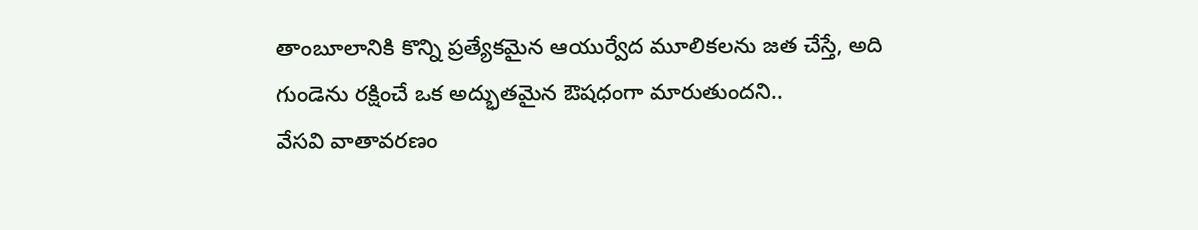తాంబూలానికి కొన్ని ప్రత్యేకమైన ఆయుర్వేద మూలికలను జత చేస్తే, అది గుండెను రక్షించే ఒక అద్భుతమైన ఔషధంగా మారుతుందని..
వేసవి వాతావరణం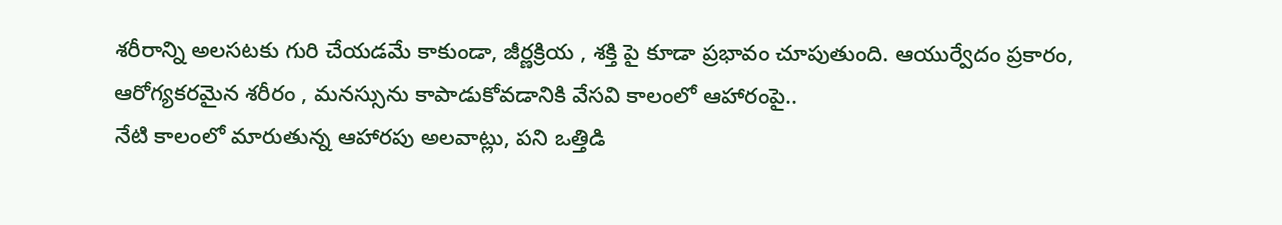శరీరాన్ని అలసటకు గురి చేయడమే కాకుండా, జీర్ణక్రియ , శక్తి పై కూడా ప్రభావం చూపుతుంది. ఆయుర్వేదం ప్రకారం, ఆరోగ్యకరమైన శరీరం , మనస్సును కాపాడుకోవడానికి వేసవి కాలంలో ఆహారంపై..
నేటి కాలంలో మారుతున్న ఆహారపు అలవాట్లు, పని ఒత్తిడి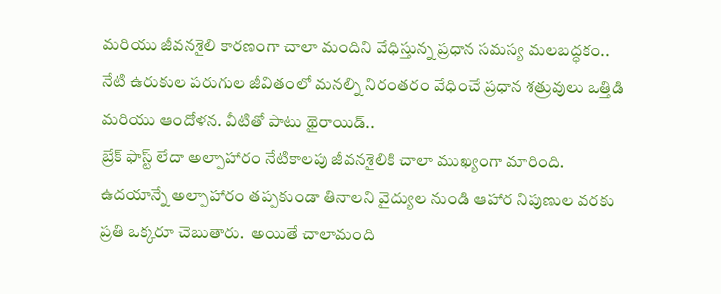మరియు జీవనశైలి కారణంగా చాలా మందిని వేధిస్తున్న ప్రధాన సమస్య మలబద్ధకం..
నేటి ఉరుకుల పరుగుల జీవితంలో మనల్ని నిరంతరం వేధించే ప్రధాన శత్రువులు ఒత్తిడి మరియు ఆందోళన. వీటితో పాటు థైరాయిడ్..
బ్రేక్ ఫాస్ట్ లేదా అల్పాహారం నేటికాలపు జీవనశైలికి చాలా ముఖ్యంగా మారింది.  ఉదయాన్నే అల్పాహారం తప్పకుండా తినాలని వైద్యుల నుండి ఆహార నిపుణుల వరకు ప్రతి ఒక్కరూ చెబుతారు.  అయితే చాలామంది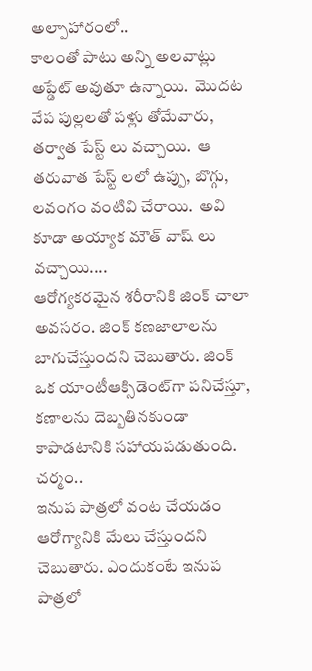అల్పాహారంలో..
కాలంతో పాటు అన్ని అలవాట్లు అప్డేట్ అవుతూ ఉన్నాయి.  మొదట వేప పుల్లలతో పళ్లు తోమేవారు,  తర్వాత పేస్ట్ లు వచ్చాయి.  ఆ తరువాత పేస్ట్ లలో ఉప్పు, బొగ్గు, లవంగం వంటివి చేరాయి.  అవి కూడా అయ్యాక మౌత్ వాష్ లు వచ్చాయి....
ఆరోగ్యకరమైన శరీరానికి జింక్ చాలా అవసరం. జింక్ కణజాలాలను బాగుచేస్తుందని చెబుతారు. జింక్ ఒక యాంటీఆక్సిడెంట్‌గా పనిచేస్తూ, కణాలను దెబ్బతినకుండా కాపాడటానికి సహాయపడుతుంది. చర్మం..
ఇనుప పాత్రలో వంట చేయడం ఆరోగ్యానికి మేలు చేస్తుందని చెబుతారు. ఎందుకంటే ఇనుప పాత్రలో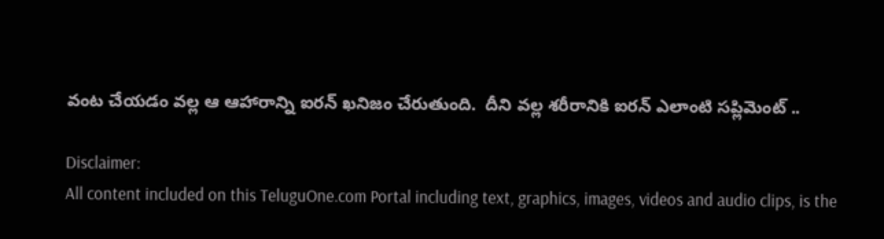వంట చేయడం వల్ల ఆ ఆహారాన్ని ఐరన్ ఖనిజం చేరుతుంది.  దీని వల్ల శరీరానికి ఐరన్ ఎలాంటి సప్లిమెంట్ ..

Disclaimer:
All content included on this TeluguOne.com Portal including text, graphics, images, videos and audio clips, is the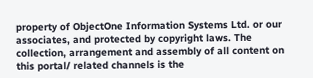property of ObjectOne Information Systems Ltd. or our associates, and protected by copyright laws. The collection, arrangement and assembly of all content on this portal/ related channels is the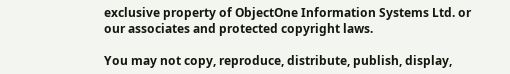exclusive property of ObjectOne Information Systems Ltd. or our associates and protected copyright laws.

You may not copy, reproduce, distribute, publish, display,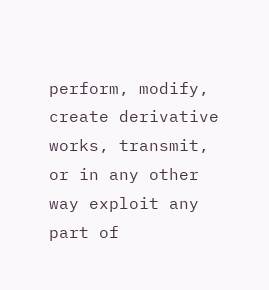perform, modify, create derivative works, transmit, or in any other way exploit any part of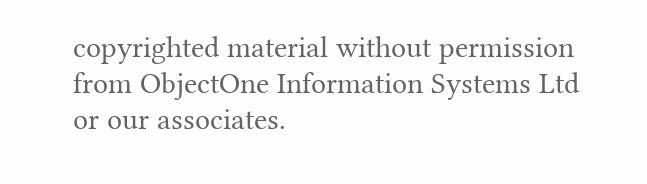copyrighted material without permission from ObjectOne Information Systems Ltd or our associates.